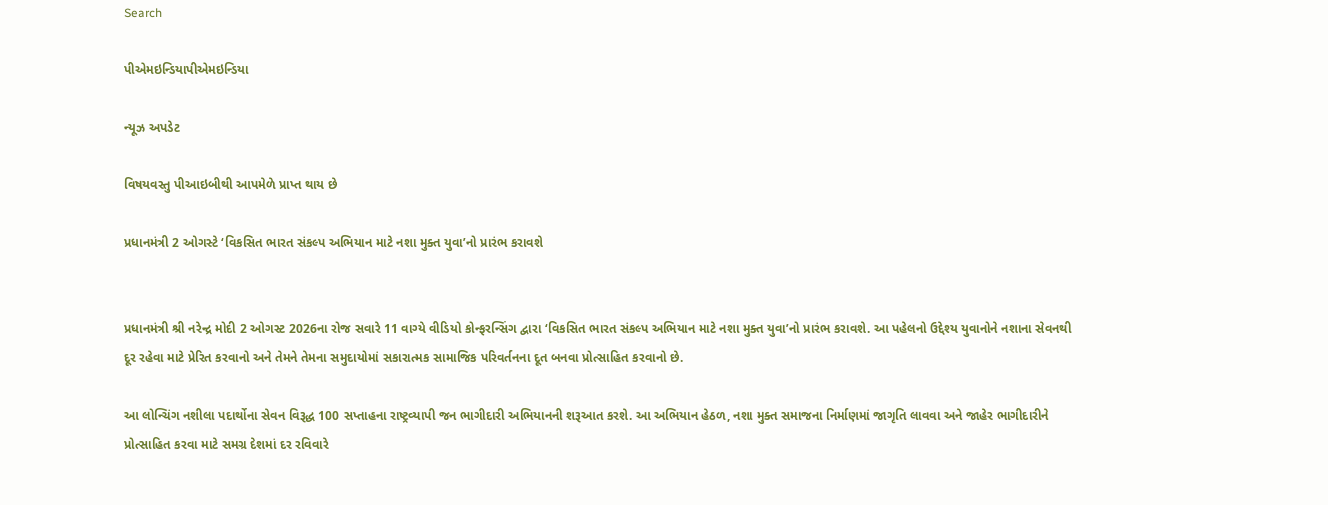Search

પીએમઇન્ડિયાપીએમઇન્ડિયા

ન્યૂઝ અપડેટ

વિષયવસ્તુ પીઆઇબીથી આપમેળે પ્રાપ્ત થાય છે

પ્રધાનમંત્રી 2 ઓગસ્ટે ‘વિકસિત ભારત સંકલ્પ અભિયાન માટે નશા મુક્ત યુવા’નો પ્રારંભ કરાવશે


પ્રધાનમંત્રી શ્રી નરેન્દ્ર મોદી 2 ઓગસ્ટ 2026ના રોજ સવારે 11 વાગ્યે વીડિયો કોન્ફરન્સિંગ દ્વારા ‘વિકસિત ભારત સંકલ્પ અભિયાન માટે નશા મુક્ત યુવા’નો પ્રારંભ કરાવશે. આ પહેલનો ઉદ્દેશ્ય યુવાનોને નશાના સેવનથી દૂર રહેવા માટે પ્રેરિત કરવાનો અને તેમને તેમના સમુદાયોમાં સકારાત્મક સામાજિક પરિવર્તનના દૂત બનવા પ્રોત્સાહિત કરવાનો છે.

આ લોન્ચિંગ નશીલા પદાર્થોના સેવન વિરૂદ્ધ 100 સપ્તાહના રાષ્ટ્રવ્યાપી જન ભાગીદારી અભિયાનની શરૂઆત કરશે. આ અભિયાન હેઠળ, નશા મુક્ત સમાજના નિર્માણમાં જાગૃતિ લાવવા અને જાહેર ભાગીદારીને પ્રોત્સાહિત કરવા માટે સમગ્ર દેશમાં દર રવિવારે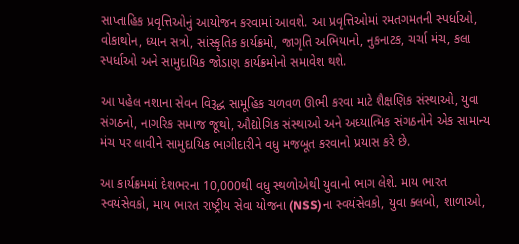સાપ્તાહિક પ્રવૃત્તિઓનું આયોજન કરવામાં આવશે. આ પ્રવૃત્તિઓમાં રમતગમતની સ્પર્ધાઓ, વોકાથોન, ધ્યાન સત્રો, સાંસ્કૃતિક કાર્યક્રમો, જાગૃતિ અભિયાનો, નુકનાટક, ચર્ચા મંચ, કલા સ્પર્ધાઓ અને સામુદાયિક જોડાણ કાર્યક્રમોનો સમાવેશ થશે.

આ પહેલ નશાના સેવન વિરૂદ્ધ સામૂહિક ચળવળ ઊભી કરવા માટે શૈક્ષણિક સંસ્થાઓ, યુવા સંગઠનો, નાગરિક સમાજ જૂથો, ઔદ્યોગિક સંસ્થાઓ અને અધ્યાત્મિક સંગઠનોને એક સામાન્ય મંચ પર લાવીને સામુદાયિક ભાગીદારીને વધુ મજબૂત કરવાનો પ્રયાસ કરે છે.

આ કાર્યક્રમમાં દેશભરના 10,000થી વધુ સ્થળોએથી યુવાનો ભાગ લેશે. માય ભારત  સ્વયંસેવકો, માય ભારત રાષ્ટ્રીય સેવા યોજના (NSS)ના સ્વયંસેવકો, યુવા ક્લબો, શાળાઓ,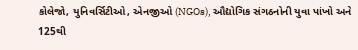કોલેજો, યુનિવર્સિટીઓ, એનજીઓ (NGOs), ઔદ્યોગિક સંગઠનોની યુવા પાંખો અને 125થી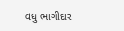વધુ ભાગીદાર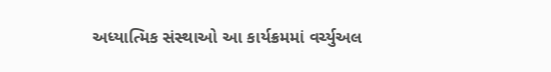અધ્યાત્મિક સંસ્થાઓ આ કાર્યક્રમમાં વર્ચ્યુઅલ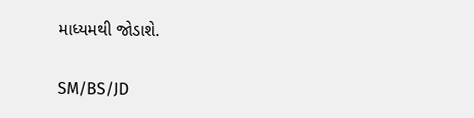માધ્યમથી જોડાશે.

SM/BS/JD